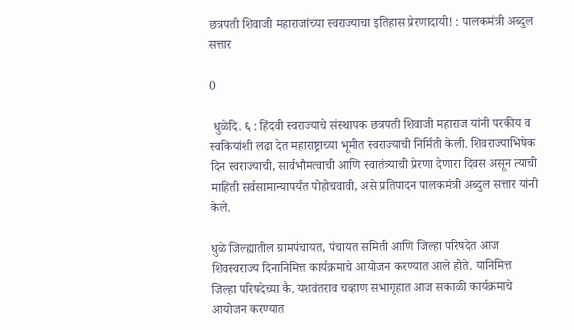छत्रपती शिवाजी महाराजांच्या स्वराज्याचा इतिहास प्रेरणादायी! : पालकमंत्री अब्दुल सत्तार

0

 धुळेदि. ६ : हिंदवी स्वराज्याचे संस्थापक छत्रपती शिवाजी महाराज यांनी परकीय व स्वकियांशी लढा देत महाराष्ट्राच्या भूमीत स्वराज्याची निर्मिती केली. शिवराज्याभिषेक दिन स्वराज्याची, सार्वभौमत्वाची आणि स्वातंत्र्याची प्रेरणा देणारा दिवस असून त्याची माहिती सर्वसामान्यापर्यंत पोहोचवावी, असे प्रतिपादन पालकमंत्री अब्दुल सत्तार यांनी केले.

धुळे जिल्ह्यातील ग्रामपंचायत, पंचायत समिती आणि जिल्हा परिषदेत आज शिवस्वराज्य दिनानिमित्त कार्यक्रमाचे आयोजन करण्यात आले होते. यानिमित्त जिल्हा परिषदेच्या कै. यशवंतराव चव्हाण सभागृहात आज सकाळी कार्यक्रमाचे आयोजन करण्यात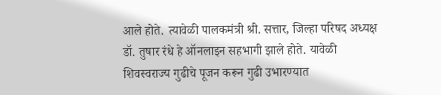आले होते. त्यावेळी पालकमंत्री श्री. सत्तार, जिल्हा परिषद अध्यक्ष डॉ. तुषार रंधे हे ऑनलाइन सहभागी झाले होते. यावेळी शिवस्वराज्य गुढीचे पूजन करून गुढी उभारण्यात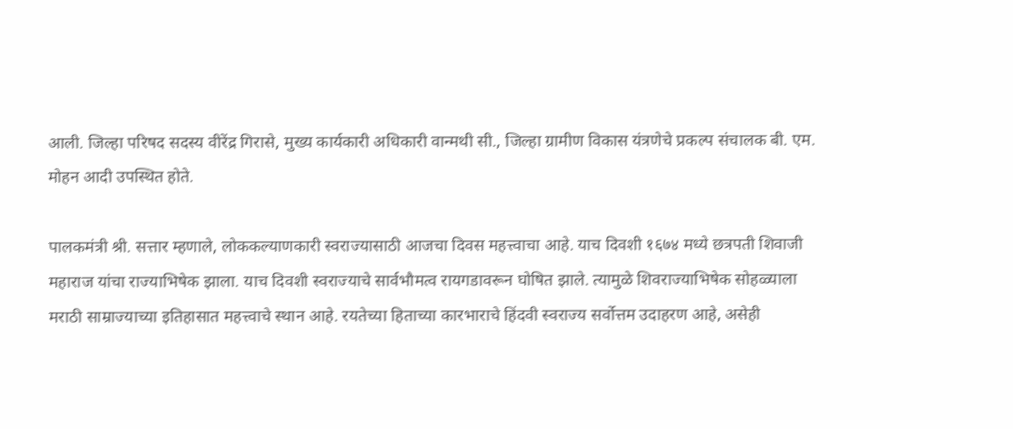आली. जिल्हा परिषद सदस्य वीरेंद्र गिरासे, मुख्य कार्यकारी अधिकारी वान्मथी सी., जिल्हा ग्रामीण विकास यंत्रणेचे प्रकल्प संचालक बी. एम. मोहन आदी उपस्थित होते.

पालकमंत्री श्री. सत्तार म्हणाले, लोककल्याणकारी स्वराज्यासाठी आजचा दिवस महत्त्वाचा आहे. याच दिवशी १६७४ मध्ये छत्रपती शिवाजी महाराज यांचा राज्याभिषेक झाला. याच दिवशी स्वराज्याचे सार्वभौमत्व रायगडावरून घोषित झाले. त्यामुळे शिवराज्याभिषेक सोहळ्याला मराठी साम्राज्याच्या इतिहासात महत्त्वाचे स्थान आहे. रयतेच्या हिताच्या कारभाराचे हिंदवी स्वराज्य सर्वोत्तम उदाहरण आहे, असेही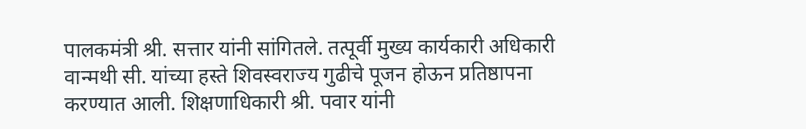पालकमंत्री श्री. सत्तार यांनी सांगितले. तत्पूर्वी मुख्य कार्यकारी अधिकारी वान्मथी सी. यांच्या हस्ते शिवस्वराज्य गुढीचे पूजन होऊन प्रतिष्ठापना करण्यात आली. शिक्षणाधिकारी श्री. पवार यांनी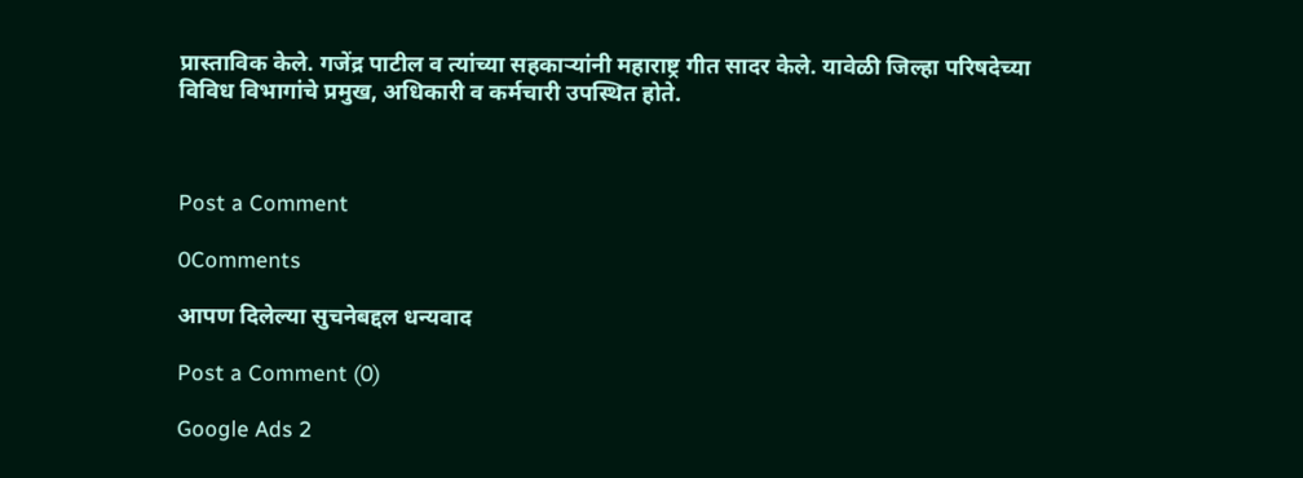प्रास्ताविक केले. गजेंद्र पाटील व त्यांच्या सहकाऱ्यांनी महाराष्ट्र गीत सादर केले. यावेळी जिल्हा परिषदेच्या विविध विभागांचे प्रमुख, अधिकारी व कर्मचारी उपस्थित होते.



Post a Comment

0Comments

आपण दिलेल्या सुचनेबद्दल धन्यवाद

Post a Comment (0)

Google Ads 2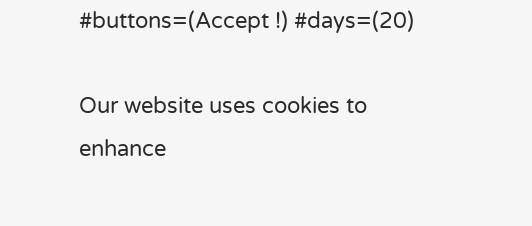#buttons=(Accept !) #days=(20)

Our website uses cookies to enhance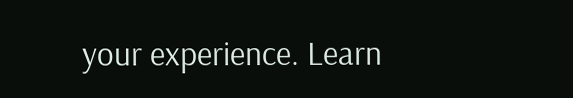your experience. Learn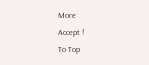More
Accept !
To Top